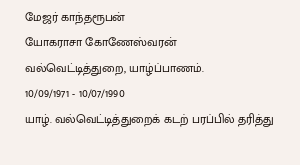மேஜர் காந்தரூபன்
யோகராசா கோணேஸ்வரன்
வல்வெட்டித்துறை, யாழ்ப்பாணம்.
10/09/1971 - 10/07/1990
யாழ். வல்வெட்டித்துறைக் கடற் பரப்பில் தரித்து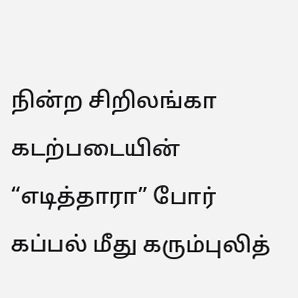நின்ற சிறிலங்கா கடற்படையின் “எடித்தாரா” போர் கப்பல் மீது கரும்புலித்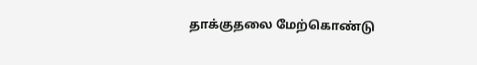தாக்குதலை மேற்கொண்டு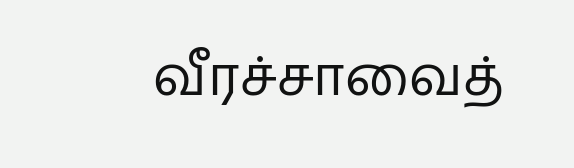வீரச்சாவைத்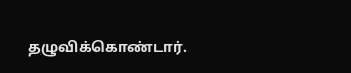தழுவிக்கொண்டார்.